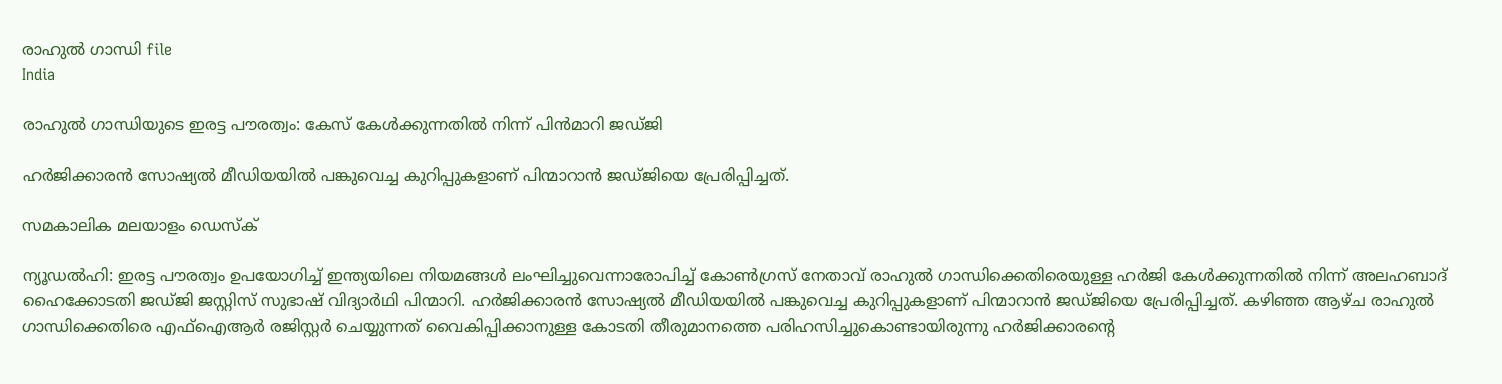രാഹുല്‍ ഗാന്ധി file
India

രാഹുല്‍ ഗാന്ധിയുടെ ഇരട്ട പൗരത്വം: കേസ് കേള്‍ക്കുന്നതില്‍ നിന്ന് പിന്‍മാറി ജഡ്ജി

ഹര്‍ജിക്കാരന്‍ സോഷ്യല്‍ മീഡിയയില്‍ പങ്കുവെച്ച കുറിപ്പുകളാണ് പിന്മാറാന്‍ ജഡ്ജിയെ പ്രേരിപ്പിച്ചത്.

സമകാലിക മലയാളം ഡെസ്ക്

ന്യൂഡല്‍ഹി: ഇരട്ട പൗരത്വം ഉപയോഗിച്ച് ഇന്ത്യയിലെ നിയമങ്ങള്‍ ലംഘിച്ചുവെന്നാരോപിച്ച് കോണ്‍ഗ്രസ് നേതാവ് രാഹുല്‍ ഗാന്ധിക്കെതിരെയുള്ള ഹര്‍ജി കേള്‍ക്കുന്നതില്‍ നിന്ന് അലഹബാദ് ഹൈക്കോടതി ജഡ്ജി ജസ്റ്റിസ് സുഭാഷ് വിദ്യാര്‍ഥി പിന്മാറി. ഹര്‍ജിക്കാരന്‍ സോഷ്യല്‍ മീഡിയയില്‍ പങ്കുവെച്ച കുറിപ്പുകളാണ് പിന്മാറാന്‍ ജഡ്ജിയെ പ്രേരിപ്പിച്ചത്. കഴിഞ്ഞ ആഴ്ച രാഹുല്‍ ഗാന്ധിക്കെതിരെ എഫ്ഐആര്‍ രജിസ്റ്റര്‍ ചെയ്യുന്നത് വൈകിപ്പിക്കാനുള്ള കോടതി തീരുമാനത്തെ പരിഹസിച്ചുകൊണ്ടായിരുന്നു ഹര്‍ജിക്കാരന്റെ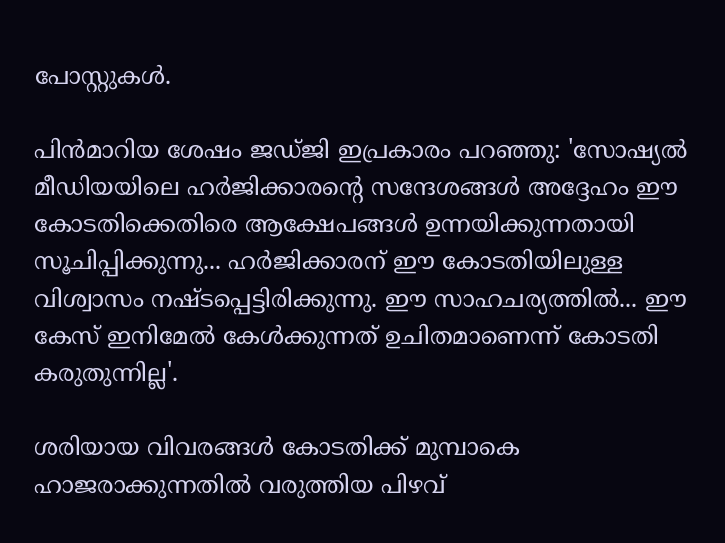പോസ്റ്റുകള്‍.

പിന്‍മാറിയ ശേഷം ജഡ്ജി ഇപ്രകാരം പറഞ്ഞു: 'സോഷ്യല്‍ മീഡിയയിലെ ഹര്‍ജിക്കാരന്റെ സന്ദേശങ്ങള്‍ അദ്ദേഹം ഈ കോടതിക്കെതിരെ ആക്ഷേപങ്ങള്‍ ഉന്നയിക്കുന്നതായി സൂചിപ്പിക്കുന്നു... ഹര്‍ജിക്കാരന് ഈ കോടതിയിലുള്ള വിശ്വാസം നഷ്ടപ്പെട്ടിരിക്കുന്നു. ഈ സാഹചര്യത്തില്‍... ഈ കേസ് ഇനിമേല്‍ കേള്‍ക്കുന്നത് ഉചിതമാണെന്ന് കോടതി കരുതുന്നില്ല'.

ശരിയായ വിവരങ്ങള്‍ കോടതിക്ക് മുമ്പാകെ ഹാജരാക്കുന്നതില്‍ വരുത്തിയ പിഴവ്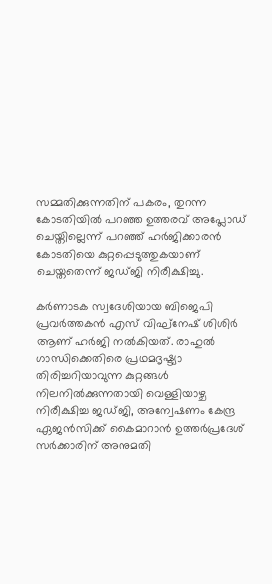സമ്മതിക്കുന്നതിന് പകരം, തുറന്ന കോടതിയില്‍ പറഞ്ഞ ഉത്തരവ് അപ്ലോഡ് ചെയ്തില്ലെന്ന് പറഞ്ഞ് ഹര്‍ജിക്കാരന്‍ കോടതിയെ കുറ്റപ്പെടുത്തുകയാണ് ചെയ്തതെന്ന് ജഡ്ജി നിരീക്ഷിച്ചു.

കര്‍ണാടക സ്വദേശിയായ ബിജെപി പ്രവര്‍ത്തകന്‍ എസ് വിഘ്‌നേഷ് ശിശിര്‍ ആണ് ഹര്‍ജി നല്‍കിയത്. രാഹുല്‍ ഗാന്ധിക്കെതിരെ പ്രഥമദൃഷ്ട്യാ തിരിച്ചറിയാവുന്ന കുറ്റങ്ങള്‍ നിലനില്‍ക്കുന്നതായി വെള്ളിയാഴ്ച നിരീക്ഷിച്ച ജഡ്ജി, അന്വേഷണം കേന്ദ്ര ഏജന്‍സിക്ക് കൈമാറാന്‍ ഉത്തര്‍പ്രദേശ് സര്‍ക്കാരിന് അനുമതി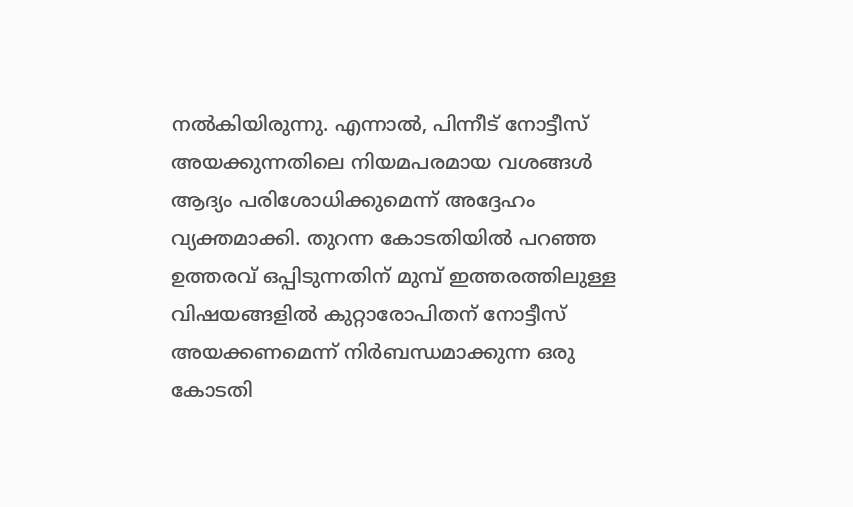നല്‍കിയിരുന്നു. എന്നാല്‍, പിന്നീട് നോട്ടീസ് അയക്കുന്നതിലെ നിയമപരമായ വശങ്ങള്‍ ആദ്യം പരിശോധിക്കുമെന്ന് അദ്ദേഹം വ്യക്തമാക്കി. തുറന്ന കോടതിയില്‍ പറഞ്ഞ ഉത്തരവ് ഒപ്പിടുന്നതിന് മുമ്പ് ഇത്തരത്തിലുള്ള വിഷയങ്ങളില്‍ കുറ്റാരോപിതന് നോട്ടീസ് അയക്കണമെന്ന് നിര്‍ബന്ധമാക്കുന്ന ഒരു കോടതി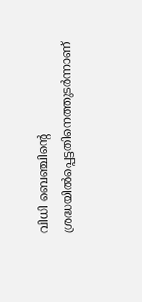വിധി ബെഞ്ചിന്റെ ശ്രദ്ധയില്‍പ്പെട്ടതിനെത്തുടര്‍ന്നാണ്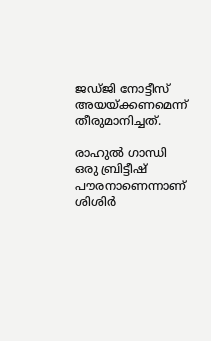ജഡ്ജി നോട്ടീസ് അയയ്ക്കണമെന്ന് തീരുമാനിച്ചത്.

രാഹുല്‍ ഗാന്ധി ഒരു ബ്രിട്ടീഷ് പൗരനാണെന്നാണ് ശിശിര്‍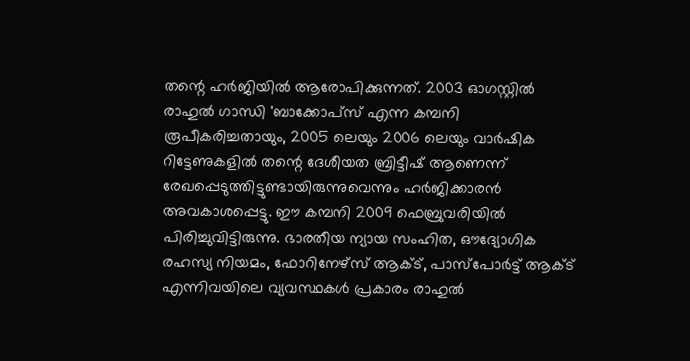തന്റെ ഹര്‍ജിയില്‍ ആരോപിക്കുന്നത്. 2003 ഓഗസ്റ്റില്‍ രാഹുല്‍ ഗാന്ധി 'ബാക്കോപ്‌സ് എന്ന കമ്പനി രൂപീകരിച്ചതായും, 2005 ലെയും 2006 ലെയും വാര്‍ഷിക റിട്ടേണുകളില്‍ തന്റെ ദേശീയത ബ്രിട്ടീഷ് ആണെന്ന് രേഖപ്പെടുത്തിട്ടുണ്ടായിരുന്നുവെന്നും ഹര്‍ജിക്കാരന്‍ അവകാശപ്പെട്ടു. ഈ കമ്പനി 2009 ഫെബ്രുവരിയില്‍ പിരിച്ചുവിട്ടിരുന്നു. ഭാരതീയ ന്യായ സംഹിത, ഔദ്യോഗിക രഹസ്യ നിയമം, ഫോറിനേഴ്‌സ് ആക്ട്, പാസ്പോര്‍ട്ട് ആക്ട് എന്നിവയിലെ വ്യവസ്ഥകള്‍ പ്രകാരം രാഹുല്‍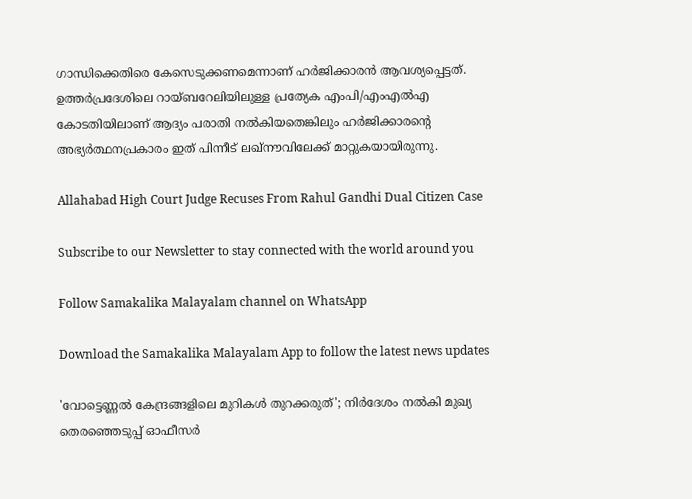ഗാന്ധിക്കെതിരെ കേസെടുക്കണമെന്നാണ് ഹര്‍ജിക്കാരന്‍ ആവശ്യപ്പെട്ടത്. ഉത്തര്‍പ്രദേശിലെ റായ്ബറേലിയിലുള്ള പ്രത്യേക എംപി/എംഎല്‍എ കോടതിയിലാണ് ആദ്യം പരാതി നല്‍കിയതെങ്കിലും ഹര്‍ജിക്കാരന്റെ അഭ്യര്‍ത്ഥനപ്രകാരം ഇത് പിന്നീട് ലഖ്നൗവിലേക്ക് മാറ്റുകയായിരുന്നു.

Allahabad High Court Judge Recuses From Rahul Gandhi Dual Citizen Case

Subscribe to our Newsletter to stay connected with the world around you

Follow Samakalika Malayalam channel on WhatsApp

Download the Samakalika Malayalam App to follow the latest news updates

'വോട്ടെണ്ണല്‍ കേന്ദ്രങ്ങളിലെ മുറികള്‍ തുറക്കരുത്'; നിര്‍ദേശം നല്‍കി മുഖ്യ തെരഞ്ഞെടുപ്പ് ഓഫീസര്‍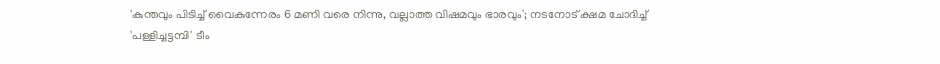'കുന്തവും പിടിച്ച് വൈകുന്നേരം 6 മണി വരെ നിന്നു, വല്ലാത്ത വിഷമവും ഭാരവും'; നടനോട് ക്ഷമ ചോദിച്ച് 'പള്ളിച്ചട്ടമ്പി' ടീം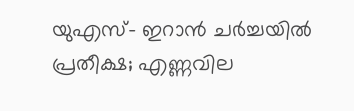യുഎസ്- ഇറാന്‍ ചര്‍ച്ചയില്‍ പ്രതീക്ഷ; എണ്ണവില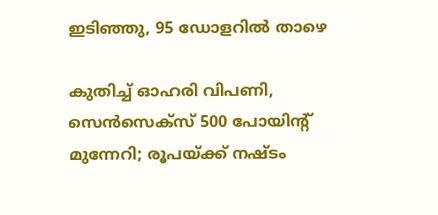ഇടിഞ്ഞു, 95 ഡോളറില്‍ താഴെ

കുതിച്ച് ഓഹരി വിപണി, സെന്‍സെക്‌സ് 500 പോയിന്റ് മുന്നേറി; രൂപയ്ക്ക് നഷ്ടം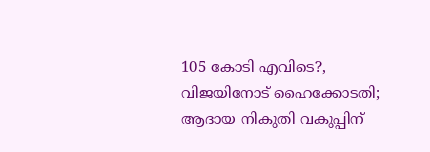105 കോടി എവിടെ?, വിജയിനോട് ഹൈക്കോടതി; ആദായ നികുതി വകുപ്പിന്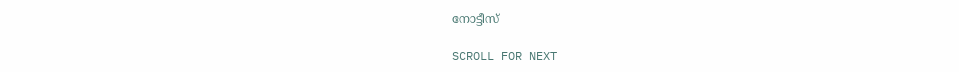നോട്ടീസ്

SCROLL FOR NEXT